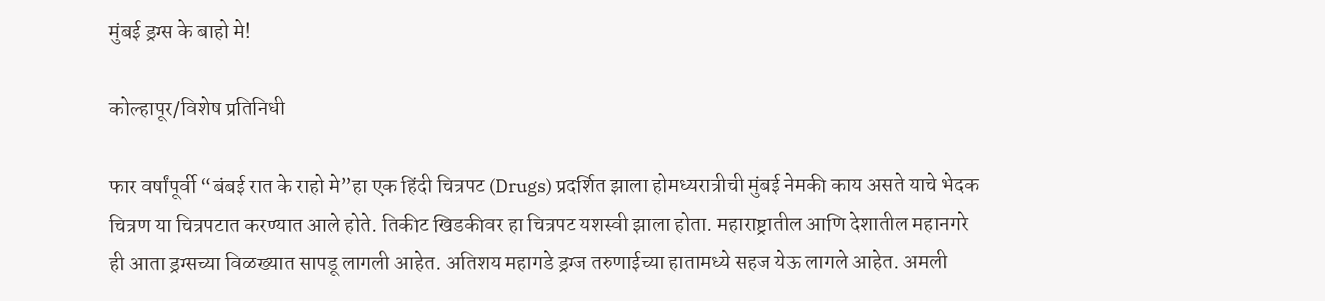मुंबई ड्रग्स के बाहो मे!

कोल्हापूर/विशेष प्रतिनिधी

फार वर्षांपूर्वी “बंबई रात के राहो मे”हा एक हिंदी चित्रपट (Drugs) प्रदर्शित झाला होमध्यरात्रीची मुंबई नेमकी काय असते याचे भेदक चित्रण या चित्रपटात करण्यात आले होते. तिकीट खिडकीवर हा चित्रपट यशस्वी झाला होता. महाराष्ट्रातील आणि देशातील महानगरे ही आता ड्रग्सच्या विळख्यात सापडू लागली आहेत. अतिशय महागडे ड्रग्ज तरुणाईच्या हातामध्ये सहज येऊ लागले आहेत. अमली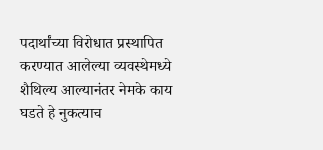पदार्थांच्या विरोधात प्रस्थापित करण्यात आलेल्या व्यवस्थेमध्ये शैथिल्य आल्यानंतर नेमके काय घडते हे नुकत्याच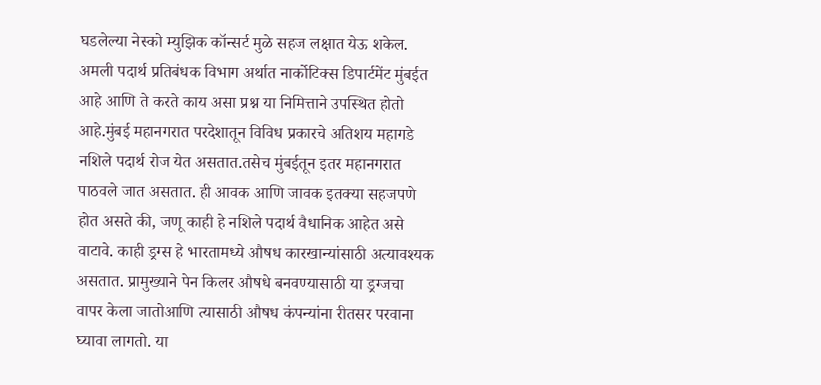घडलेल्या नेस्को म्युझिक कॉन्सर्ट मुळे सहज लक्षात येऊ शकेल. अमली पदार्थ प्रतिबंधक विभाग अर्थात नार्कोटिक्स डिपार्टमेंट मुंबईत आहे आणि ते करते काय असा प्रश्न या निमित्ताने उपस्थित होतो आहे.मुंबई महानगरात परदेशातून विविध प्रकारचे अतिशय महागडे नशिले पदार्थ रोज येत असतात.तसेच मुंबईतून इतर महानगरात पाठवले जात असतात. ही आवक आणि जावक इतक्या सहजपणे होत असते की, जणू काही हे नशिले पदार्थ वैधानिक आहेत असे वाटावे. काही ड्रग्स हे भारतामध्ये औषध कारखान्यांसाठी अत्यावश्यक असतात. प्रामुख्याने पेन किलर औषधे बनवण्यासाठी या ड्रग्जचा वापर केला जातोआणि त्यासाठी औषध कंपन्यांना रीतसर परवाना घ्यावा लागतो. या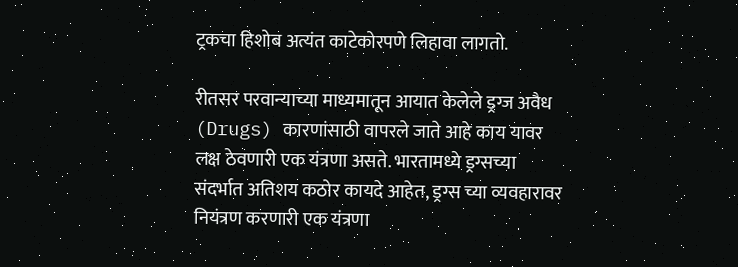ट्रकचा हिशोब अत्यंत काटेकोरपणे लिहावा लागतो.

रीतसर परवान्याच्या माध्यमातून आयात केलेले ड्रग्ज अवैध (Drugs) कारणांसाठी वापरले जाते आहे काय यावर लक्ष ठेवणारी एक यंत्रणा असते. भारतामध्ये ड्रग्सच्या संदर्भात अतिशय कठोर कायदे आहेत, ड्रग्स च्या व्यवहारावर नियंत्रण करणारी एक यंत्रणा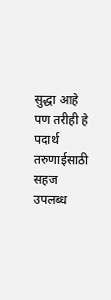सुद्धा आहे पण तरीही हे पदार्थ तरुणाईसाठी सहज उपलब्ध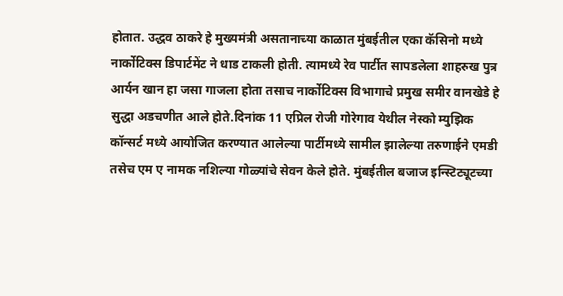होतात. उद्धव ठाकरे हे मुख्यमंत्री असतानाच्या काळात मुंबईतील एका कॅसिनो मध्ये नार्कोटिक्स डिपार्टमेंट ने धाड टाकली होती. त्यामध्ये रेव पार्टीत सापडलेला शाहरुख पुत्र आर्यन खान हा जसा गाजला होता तसाच नार्कोटिक्स विभागाचे प्रमुख समीर वानखेडे हे सुद्धा अडचणीत आले होते.दिनांक 11 एप्रिल रोजी गोरेगाव येथील नेस्को म्युझिक कॉन्सर्ट मध्ये आयोजित करण्यात आलेल्या पार्टीमध्ये सामील झालेल्या तरुणाईने एमडी तसेच एम ए नामक नशिल्या गोळ्यांचे सेवन केले होते. मुंबईतील बजाज इन्स्टिट्यूटच्या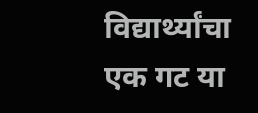विद्यार्थ्यांचा एक गट या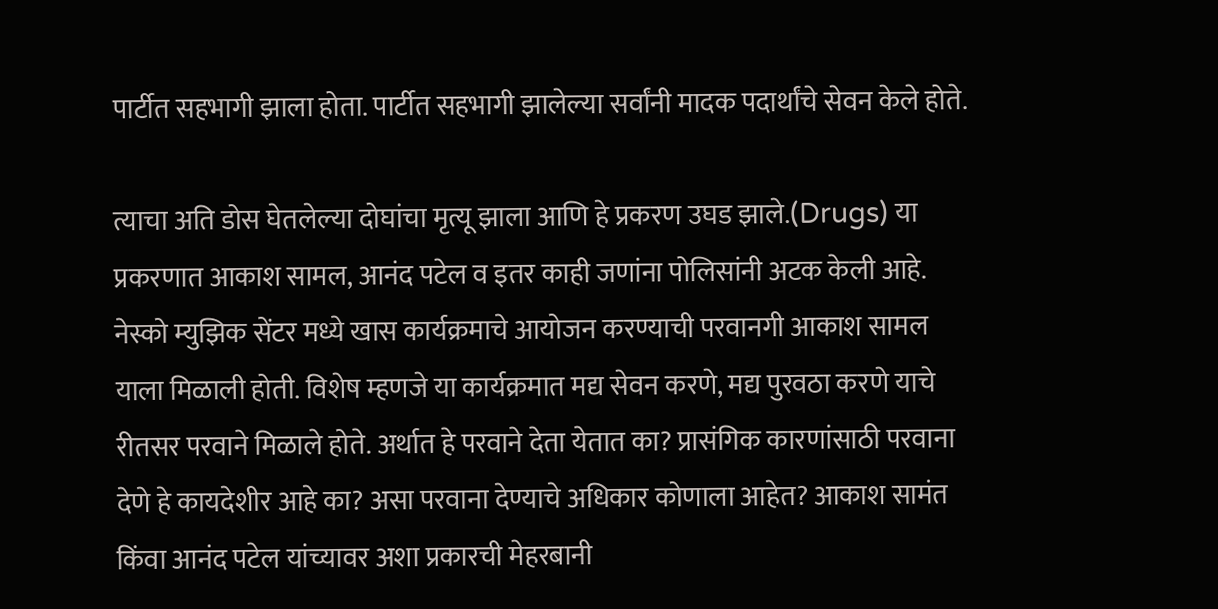पार्टीत सहभागी झाला होता. पार्टीत सहभागी झालेल्या सर्वांनी मादक पदार्थांचे सेवन केले होते.

त्याचा अति डोस घेतलेल्या दोघांचा मृत्यू झाला आणि हे प्रकरण उघड झाले.(Drugs) या प्रकरणात आकाश सामल, आनंद पटेल व इतर काही जणांना पोलिसांनी अटक केली आहे. नेस्को म्युझिक सेंटर मध्ये खास कार्यक्रमाचे आयोजन करण्याची परवानगी आकाश सामल याला मिळाली होती. विशेष म्हणजे या कार्यक्रमात मद्य सेवन करणे, मद्य पुरवठा करणे याचे रीतसर परवाने मिळाले होते. अर्थात हे परवाने देता येतात का? प्रासंगिक कारणांसाठी परवाना देणे हे कायदेशीर आहे का? असा परवाना देण्याचे अधिकार कोणाला आहेत? आकाश सामंत किंवा आनंद पटेल यांच्यावर अशा प्रकारची मेहरबानी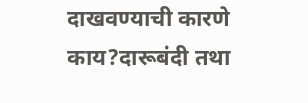दाखवण्याची कारणे काय?दारूबंदी तथा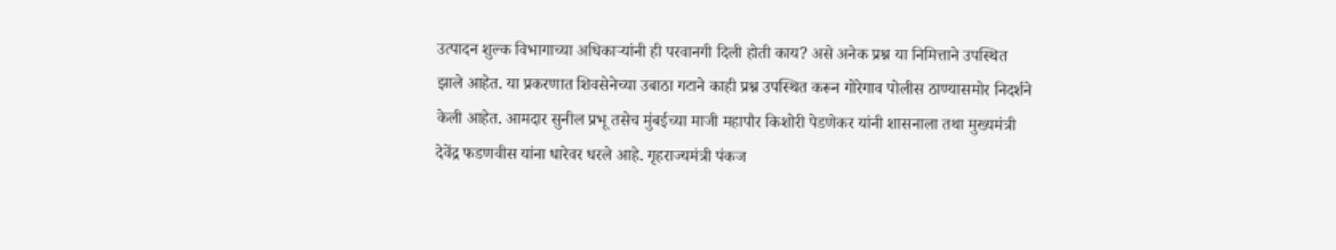उत्पादन शुल्क विभागाच्या अधिकाऱ्यांनी ही परवानगी दिली होती काय? असे अनेक प्रश्न या निमित्ताने उपस्थित झाले आहेत. या प्रकरणात शिवसेनेच्या उबाठा गटाने काही प्रश्न उपस्थित करून गोरेगाव पोलीस ठाण्यासमोर निदर्शने केली आहेत. आमदार सुनील प्रभू तसेच मुंबईच्या माजी महापौर किशोरी पेडणेकर यांनी शासनाला तथा मुख्यमंत्री देवेंद्र फडणवीस यांना धारेवर धरले आहे. गृहराज्यमंत्री पंकज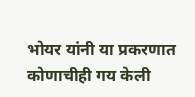भोयर यांनी या प्रकरणात कोणाचीही गय केली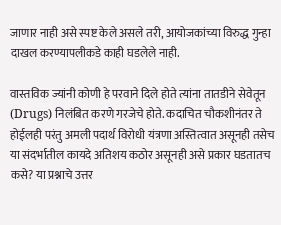जाणार नाही असे स्पष्ट केले असले तरी, आयोजकांच्या विरुद्ध गुन्हा दाखल करण्यापलीकडे काही घडलेले नाही.

वास्तविक ज्यांनी कोणी हे परवाने दिले होते त्यांना तातडीने सेवेतून (Drugs) निलंबित करणे गरजेचे होते. कदाचित चौकशीनंतर ते होईलही परंतु अमली पदार्थ विरोधी यंत्रणा अस्तित्वात असूनही तसेच या संदर्भातील कायदे अतिशय कठोर असूनही असे प्रकार घडतातच कसे? या प्रश्नाचे उत्तर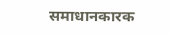समाधानकारक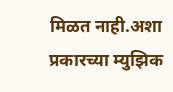मिळत नाही.अशा प्रकारच्या म्युझिक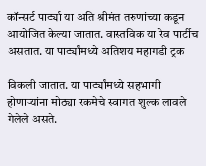कॉन्सर्ट पार्ट्या या अति श्रीमंत तरुणांच्या कडून आयोजित केल्या जातात. वास्तविक या रेव पार्टीच असतात. या पार्ट्यांमध्ये अतिशय महागडी ट्रक

विकली जातात. या पार्ट्यांमध्ये सहभागी होणाऱ्यांना मोठ्या रकमेचे स्वागत शुल्क लावले गेलेले असते.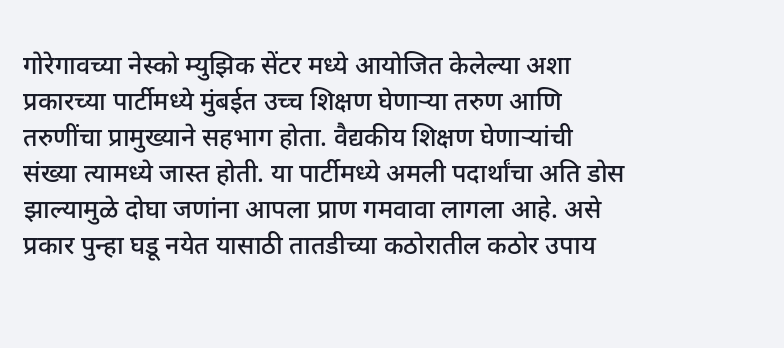गोरेगावच्या नेस्को म्युझिक सेंटर मध्ये आयोजित केलेल्या अशा प्रकारच्या पार्टीमध्ये मुंबईत उच्च शिक्षण घेणाऱ्या तरुण आणि तरुणींचा प्रामुख्याने सहभाग होता. वैद्यकीय शिक्षण घेणाऱ्यांची संख्या त्यामध्ये जास्त होती. या पार्टीमध्ये अमली पदार्थांचा अति डोस झाल्यामुळे दोघा जणांना आपला प्राण गमवावा लागला आहे. असे प्रकार पुन्हा घडू नयेत यासाठी तातडीच्या कठोरातील कठोर उपाय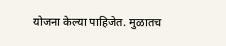योजना केल्या पाहिजेत. मुळातच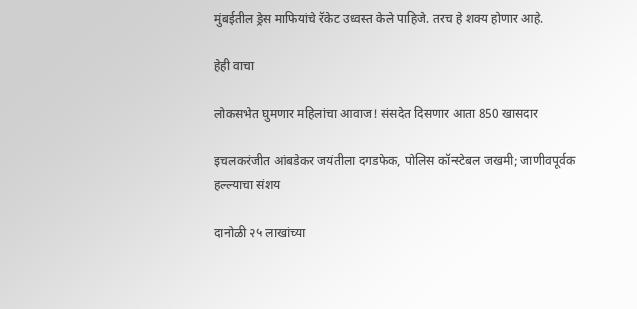मुंबईतील ड्रेस माफियांचे रॅकेट उध्वस्त केले पाहिजे. तरच हे शक्य होणार आहे.

हेही वाचा

लोकसभेत घुमणार महिलांचा आवाज! संसदेत दिसणार आता 850 खासदार

इचलकरंजीत आंबडेकर जयंतीला दगडफेक, पोलिस कॉन्स्टेबल जखमी; जाणीवपूर्वक हल्ल्याचा संशय

दानोळी २५ लाखांच्या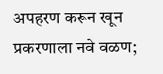अपहरण करून खून प्रकरणाला नवे वळण;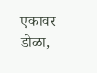एकावर डोळा,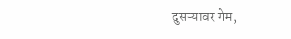दुसऱ्यावर गेम,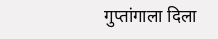गुप्तांगाला दिला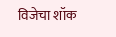विजेचा शॉक